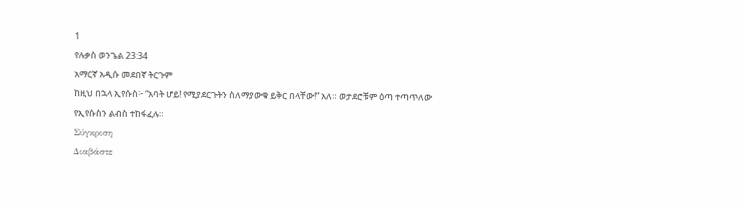1
የሉቃስ ወንጌል 23:34
አማርኛ አዲሱ መደበኛ ትርጉም
ከዚህ በኋላ ኢየሱስ፦ “አባት ሆይ! የሚያደርጉትን ስለማያውቁ ይቅር በላቸው!” አለ። ወታደሮቹም ዕጣ ተጣጥለው የኢየሱስን ልብስ ተከፋፈሉ።
Σύγκριση
Διαβάστε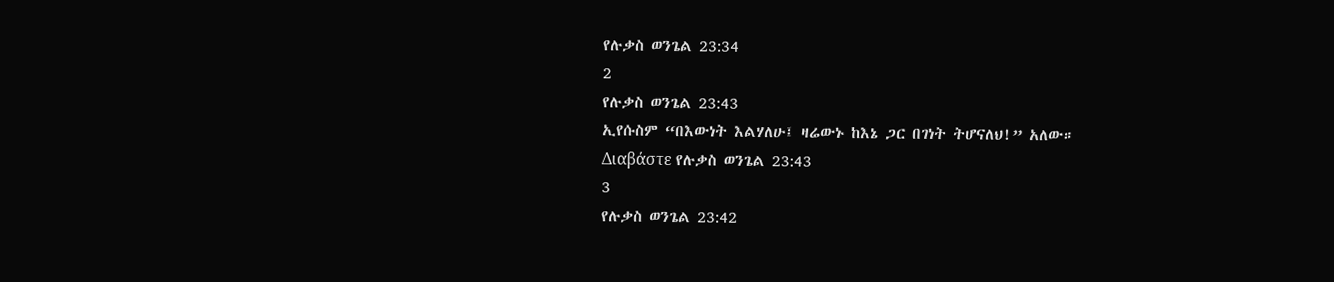የሉቃስ ወንጌል 23:34
2
የሉቃስ ወንጌል 23:43
ኢየሱስም “በእውነት እልሃለሁ፤ ዛሬውኑ ከእኔ ጋር በገነት ትሆናለህ!” አለው።
Διαβάστε የሉቃስ ወንጌል 23:43
3
የሉቃስ ወንጌል 23:42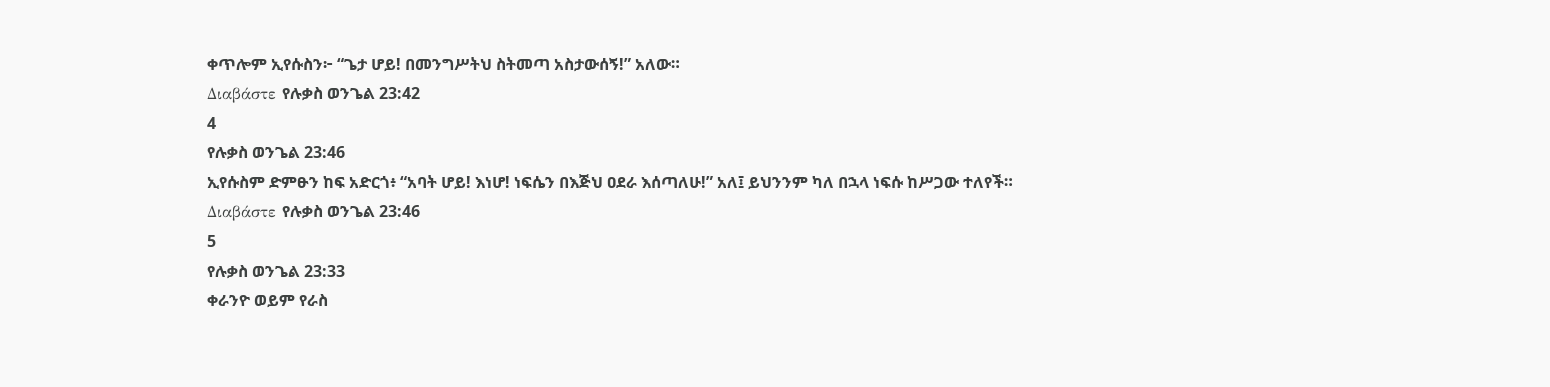ቀጥሎም ኢየሱስን፦ “ጌታ ሆይ! በመንግሥትህ ስትመጣ አስታውሰኝ!” አለው።
Διαβάστε የሉቃስ ወንጌል 23:42
4
የሉቃስ ወንጌል 23:46
ኢየሱስም ድምፁን ከፍ አድርጎ፥ “አባት ሆይ! እነሆ! ነፍሴን በእጅህ ዐደራ እሰጣለሁ!” አለ፤ ይህንንም ካለ በኋላ ነፍሱ ከሥጋው ተለየች።
Διαβάστε የሉቃስ ወንጌል 23:46
5
የሉቃስ ወንጌል 23:33
ቀራንዮ ወይም የራስ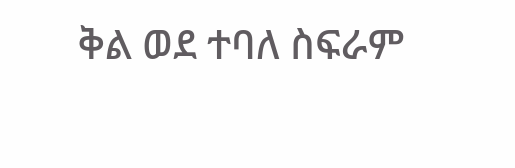ቅል ወደ ተባለ ስፍራም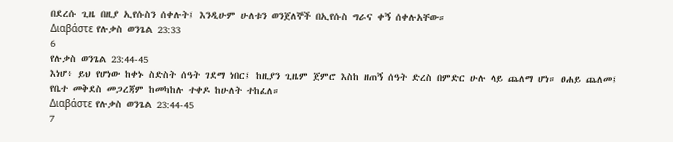በደረሱ ጊዜ በዚያ ኢየሱስን ሰቀሉት፤ እንዲሁም ሁለቱን ወንጀለኞች በኢየሱስ ግራና ቀኝ ሰቀሉአቸው።
Διαβάστε የሉቃስ ወንጌል 23:33
6
የሉቃስ ወንጌል 23:44-45
እነሆ፥ ይህ የሆነው ከቀኑ ስድስት ሰዓት ገደማ ነበር፤ ከዚያን ጊዜም ጀምሮ እስከ ዘጠኝ ሰዓት ድረስ በምድር ሁሉ ላይ ጨለማ ሆነ። ፀሐይ ጨለመ፤ የቤተ መቅደስ መጋረጃም ከመካከሉ ተቀዶ ከሁለት ተከፈለ።
Διαβάστε የሉቃስ ወንጌል 23:44-45
7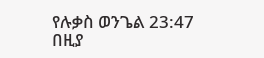የሉቃስ ወንጌል 23:47
በዚያ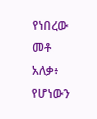የነበረው መቶ አለቃ፥ የሆነውን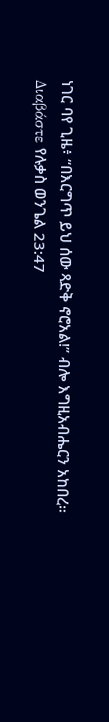ነገር ባየ ጊዜ፥ “በእርግጥ ይህ ሰው ጻድቅ ኖሮአል!” ብሎ እግዚአብሔርን አከበረ።
Διαβάστε የሉቃስ ወንጌል 23:47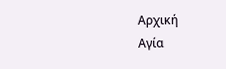Αρχική
Αγία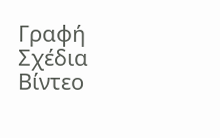Γραφή
Σχέδια
Βίντεο